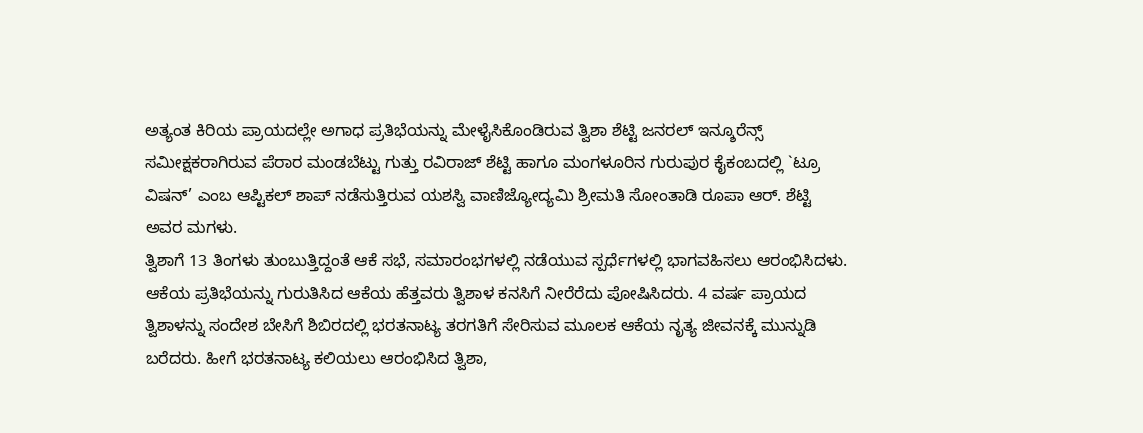ಅತ್ಯಂತ ಕಿರಿಯ ಪ್ರಾಯದಲ್ಲೇ ಅಗಾಧ ಪ್ರತಿಭೆಯನ್ನು ಮೇಳೈಸಿಕೊಂಡಿರುವ ತ್ವಿಶಾ ಶೆಟ್ಟಿ ಜನರಲ್ ಇನ್ಶೂರೆನ್ಸ್ ಸಮೀಕ್ಷಕರಾಗಿರುವ ಪೆರಾರ ಮಂಡಬೆಟ್ಟು ಗುತ್ತು ರವಿರಾಜ್ ಶೆಟ್ಟಿ ಹಾಗೂ ಮಂಗಳೂರಿನ ಗುರುಪುರ ಕೈಕಂಬದಲ್ಲಿ `ಟ್ರೂ ವಿಷನ್’ ಎಂಬ ಆಪ್ಟಿಕಲ್ ಶಾಪ್ ನಡೆಸುತ್ತಿರುವ ಯಶಸ್ವಿ ವಾಣಿಜ್ಯೋದ್ಯಮಿ ಶ್ರೀಮತಿ ಸೋಂತಾಡಿ ರೂಪಾ ಆರ್. ಶೆಟ್ಟಿ ಅವರ ಮಗಳು.
ತ್ವಿಶಾಗೆ 13 ತಿಂಗಳು ತುಂಬುತ್ತಿದ್ದಂತೆ ಆಕೆ ಸಭೆ, ಸಮಾರಂಭಗಳಲ್ಲಿ ನಡೆಯುವ ಸ್ಪರ್ಧೆಗಳಲ್ಲಿ ಭಾಗವಹಿಸಲು ಆರಂಭಿಸಿದಳು. ಆಕೆಯ ಪ್ರತಿಭೆಯನ್ನು ಗುರುತಿಸಿದ ಆಕೆಯ ಹೆತ್ತವರು ತ್ವಿಶಾಳ ಕನಸಿಗೆ ನೀರೆರೆದು ಪೋಷಿಸಿದರು. 4 ವರ್ಷ ಪ್ರಾಯದ ತ್ವಿಶಾಳನ್ನು ಸಂದೇಶ ಬೇಸಿಗೆ ಶಿಬಿರದಲ್ಲಿ ಭರತನಾಟ್ಯ ತರಗತಿಗೆ ಸೇರಿಸುವ ಮೂಲಕ ಆಕೆಯ ನೃತ್ಯ ಜೀವನಕ್ಕೆ ಮುನ್ನುಡಿ ಬರೆದರು. ಹೀಗೆ ಭರತನಾಟ್ಯ ಕಲಿಯಲು ಆರಂಭಿಸಿದ ತ್ವಿಶಾ,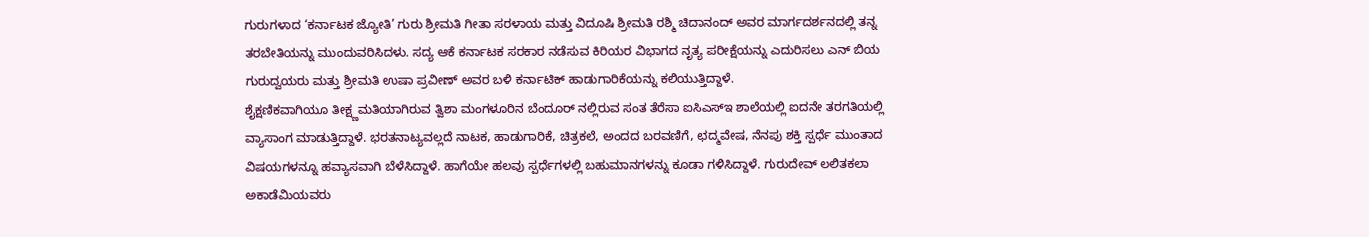ಗುರುಗಳಾದ ‘ಕರ್ನಾಟಕ ಜ್ಯೋತಿ’ ಗುರು ಶ್ರೀಮತಿ ಗೀತಾ ಸರಳಾಯ ಮತ್ತು ವಿದೂಷಿ ಶ್ರೀಮತಿ ರಶ್ಮಿ ಚಿದಾನಂದ್ ಅವರ ಮಾರ್ಗದರ್ಶನದಲ್ಲಿ ತನ್ನ ತರಬೇತಿಯನ್ನು ಮುಂದುವರಿಸಿದಳು. ಸದ್ಯ ಆಕೆ ಕರ್ನಾಟಕ ಸರಕಾರ ನಡೆಸುವ ಕಿರಿಯರ ವಿಭಾಗದ ನೃತ್ಯ ಪರೀಕ್ಷೆಯನ್ನು ಎದುರಿಸಲು ಎನ್ ಬಿಯ ಗುರುದ್ವಯರು ಮತ್ತು ಶ್ರೀಮತಿ ಉಷಾ ಪ್ರವೀಣ್ ಅವರ ಬಳಿ ಕರ್ನಾಟಿಕ್ ಹಾಡುಗಾರಿಕೆಯನ್ನು ಕಲಿಯುತ್ತಿದ್ದಾಳೆ.
ಶೈಕ್ಷಣಿಕವಾಗಿಯೂ ತೀಕ್ಷ್ಣಮತಿಯಾಗಿರುವ ತ್ವಿಶಾ ಮಂಗಳೂರಿನ ಬೆಂದೂರ್ ನಲ್ಲಿರುವ ಸಂತ ತೆರೆಸಾ ಐಸಿಎಸ್ಇ ಶಾಲೆಯಲ್ಲಿ ಐದನೇ ತರಗತಿಯಲ್ಲಿ ವ್ಯಾಸಾಂಗ ಮಾಡುತ್ತಿದ್ದಾಳೆ. ಭರತನಾಟ್ಯವಲ್ಲದೆ ನಾಟಕ, ಹಾಡುಗಾರಿಕೆ, ಚಿತ್ರಕಲೆ, ಅಂದದ ಬರವಣಿಗೆ, ಛದ್ಮವೇಷ, ನೆನಪು ಶಕ್ತಿ ಸ್ಪರ್ಧೆ ಮುಂತಾದ ವಿಷಯಗಳನ್ನೂ ಹವ್ಯಾಸವಾಗಿ ಬೆಳೆಸಿದ್ದಾಳೆ. ಹಾಗೆಯೇ ಹಲವು ಸ್ಪರ್ಧೆಗಳಲ್ಲಿ ಬಹುಮಾನಗಳನ್ನು ಕೂಡಾ ಗಳಿಸಿದ್ದಾಳೆ. ಗುರುದೇವ್ ಲಲಿತಕಲಾ ಅಕಾಡೆಮಿಯವರು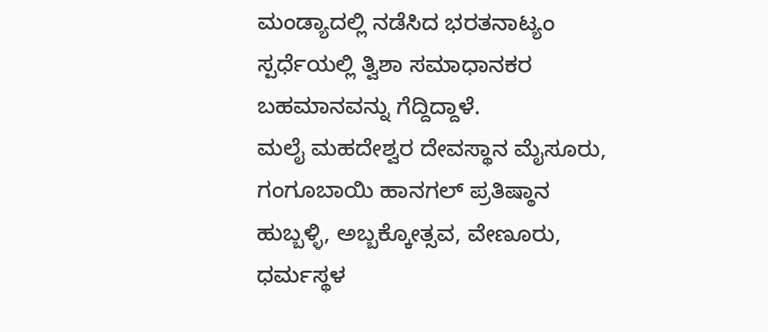ಮಂಡ್ಯಾದಲ್ಲಿ ನಡೆಸಿದ ಭರತನಾಟ್ಯಂ ಸ್ಪರ್ಧೆಯಲ್ಲಿ ತ್ವಿಶಾ ಸಮಾಧಾನಕರ ಬಹಮಾನವನ್ನು ಗೆದ್ದಿದ್ದಾಳೆ.
ಮಲೈ ಮಹದೇಶ್ವರ ದೇವಸ್ಥಾನ ಮೈಸೂರು, ಗಂಗೂಬಾಯಿ ಹಾನಗಲ್ ಪ್ರತಿಷ್ಠಾನ ಹುಬ್ಬಳ್ಳಿ, ಅಬ್ಬಕ್ಕೋತ್ಸವ, ವೇಣೂರು, ಧರ್ಮಸ್ಥಳ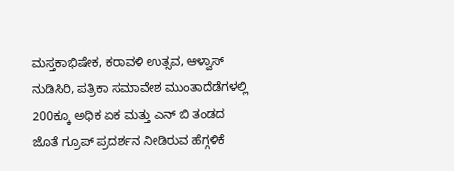ಮಸ್ತಕಾಭಿಷೇಕ, ಕರಾವಳಿ ಉತ್ಸವ, ಆಳ್ವಾಸ್ ನುಡಿಸಿರಿ, ಪತ್ರಿಕಾ ಸಮಾವೇಶ ಮುಂತಾದೆಡೆಗಳಲ್ಲಿ 200ಕ್ಕೂ ಅಧಿಕ ಏಕ ಮತ್ತು ಎನ್ ಬಿ ತಂಡದ ಜೊತೆ ಗ್ರೂಪ್ ಪ್ರದರ್ಶನ ನೀಡಿರುವ ಹೆಗ್ಗಳಿಕೆ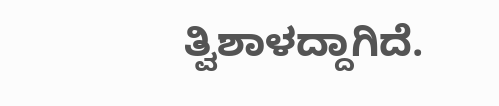ತ್ವಿಶಾಳದ್ದಾಗಿದೆ.